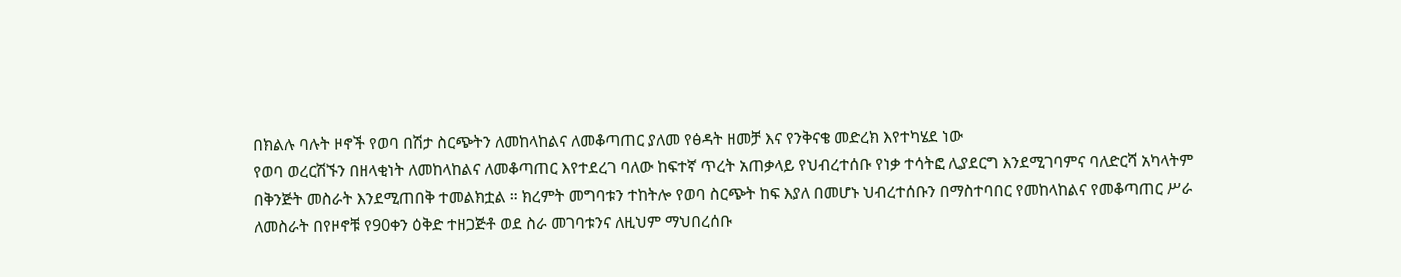በክልሉ ባሉት ዞኖች የወባ በሽታ ስርጭትን ለመከላከልና ለመቆጣጠር ያለመ የፅዳት ዘመቻ እና የንቅናቄ መድረክ እየተካሄደ ነው
የወባ ወረርሽኙን በዘላቂነት ለመከላከልና ለመቆጣጠር እየተደረገ ባለው ከፍተኛ ጥረት አጠቃላይ የህብረተሰቡ የነቃ ተሳትፎ ሊያደርግ እንደሚገባምና ባለድርሻ አካላትም በቅንጅት መስራት እንደሚጠበቅ ተመልክቷል ። ክረምት መግባቱን ተከትሎ የወባ ስርጭት ከፍ እያለ በመሆኑ ህብረተሰቡን በማስተባበር የመከላከልና የመቆጣጠር ሥራ ለመስራት በየዞኖቹ የ90ቀን ዕቅድ ተዘጋጅቶ ወደ ስራ መገባቱንና ለዚህም ማህበረሰቡ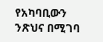የአካባቢውን ንጽህና በሚገባ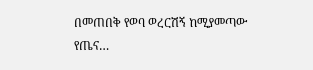በመጠበቅ የወባ ወረርሽኝ ከሚያመጣው የጤና…